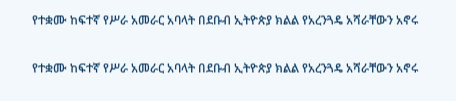የተቋሙ ከፍተኛ የሥራ አመራር አባላት በደቡብ ኢትዮጵያ ክልል የአረንጓዴ አሻራቸውን አኖሩ

የተቋሙ ከፍተኛ የሥራ አመራር አባላት በደቡብ ኢትዮጵያ ክልል የአረንጓዴ አሻራቸውን አኖሩ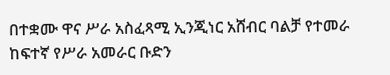በተቋሙ ዋና ሥራ አስፈጻሚ ኢንጂነር አሸብር ባልቻ የተመራ ከፍተኛ የሥራ አመራር ቡድን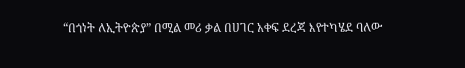“በጎነት ለኢትዮጵያ” በሚል መሪ ቃል በሀገር አቀፍ ደረጃ እየተካሄደ ባለው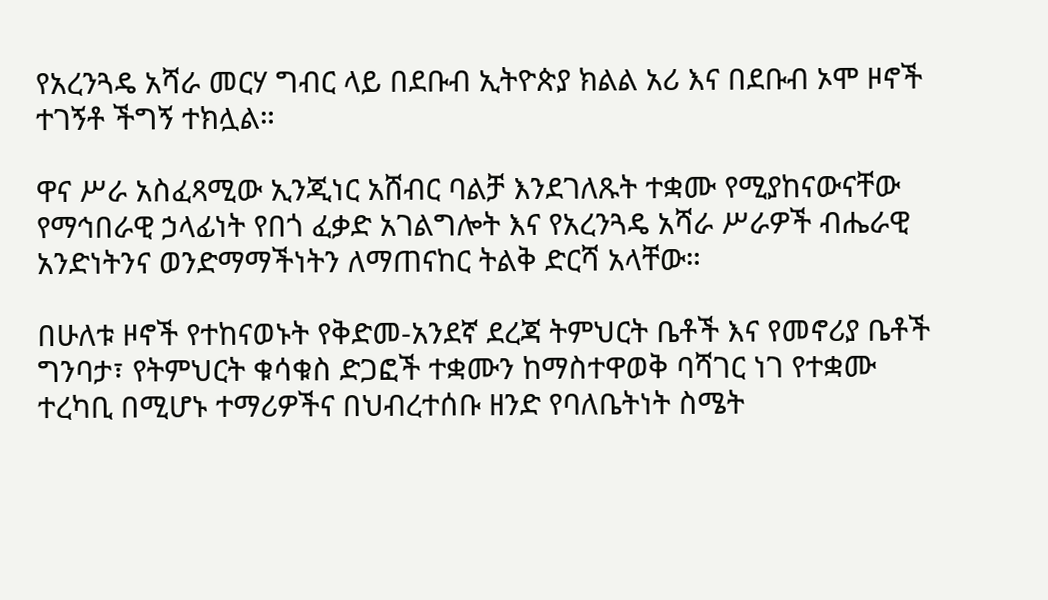የአረንጓዴ አሻራ መርሃ ግብር ላይ በደቡብ ኢትዮጵያ ክልል አሪ እና በደቡብ ኦሞ ዞኖች ተገኝቶ ችግኝ ተክሏል።

ዋና ሥራ አስፈጻሚው ኢንጂነር አሸብር ባልቻ እንደገለጹት ተቋሙ የሚያከናውናቸው የማኅበራዊ ኃላፊነት የበጎ ፈቃድ አገልግሎት እና የአረንጓዴ አሻራ ሥራዎች ብሔራዊ አንድነትንና ወንድማማችነትን ለማጠናከር ትልቅ ድርሻ አላቸው።

በሁለቱ ዞኖች የተከናወኑት የቅድመ-አንደኛ ደረጃ ትምህርት ቤቶች እና የመኖሪያ ቤቶች ግንባታ፣ የትምህርት ቁሳቁስ ድጋፎች ተቋሙን ከማስተዋወቅ ባሻገር ነገ የተቋሙ ተረካቢ በሚሆኑ ተማሪዎችና በህብረተሰቡ ዘንድ የባለቤትነት ስሜት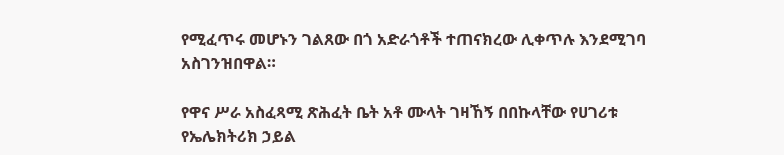የሚፈጥሩ መሆኑን ገልጸው በጎ አድራጎቶች ተጠናክረው ሊቀጥሉ እንደሚገባ አስገንዝበዋል።

የዋና ሥራ አስፈጻሚ ጽሕፈት ቤት አቶ ሙላት ገዛኸኝ በበኩላቸው የሀገሪቱ የኤሌክትሪክ ኃይል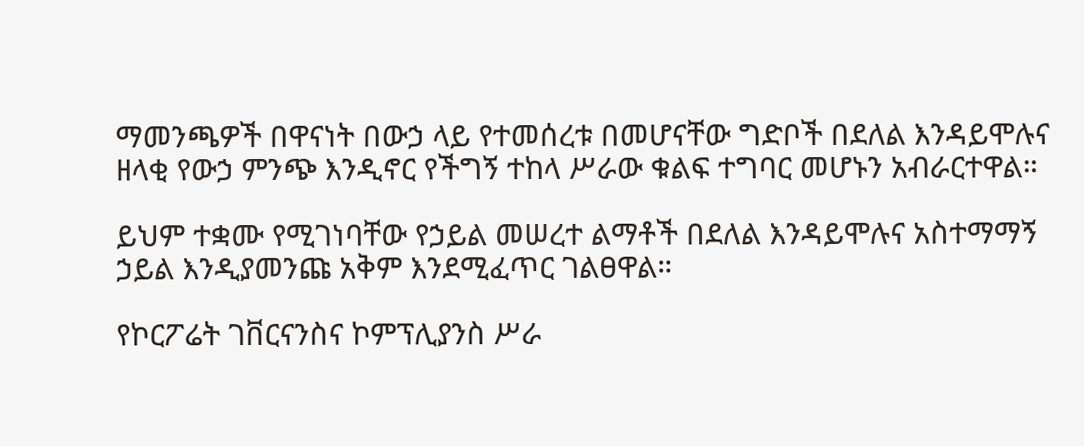ማመንጫዎች በዋናነት በውኃ ላይ የተመሰረቱ በመሆናቸው ግድቦች በደለል እንዳይሞሉና ዘላቂ የውኃ ምንጭ እንዲኖር የችግኝ ተከላ ሥራው ቁልፍ ተግባር መሆኑን አብራርተዋል።

ይህም ተቋሙ የሚገነባቸው የኃይል መሠረተ ልማቶች በደለል እንዳይሞሉና አስተማማኝ ኃይል እንዲያመንጩ አቅም እንደሚፈጥር ገልፀዋል።

የኮርፖሬት ገቨርናንስና ኮምፕሊያንስ ሥራ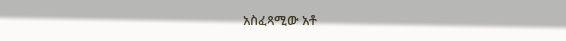አስፈጻሚው አቶ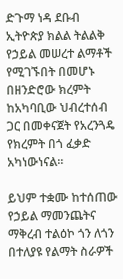ድጉማ ነዳ ደቡብ ኢትዮጵያ ክልል ትልልቅ የኃይል መሠረተ ልማቶች የሚገኙበት በመሆኑ በዘንድሮው ክረምት ከአካባቢው ህብረተሰብ ጋር በመቀናጀት የአረንጓዴ የክረምት በጎ ፈቃድ  አካነውነናል።

ይህም ተቋሙ ከተሰጠው የኃይል ማመንጨትና ማቅረብ ተልዕኮ ጎን ለጎን በተለያዩ የልማት ስራዎች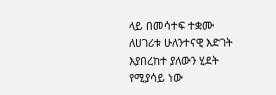ላይ በመሳተፍ ተቋሙ ለሀገሪቱ ሁለንተናዊ እድገት እያበረከተ ያለውን ሂደት የሚያሳይ ነው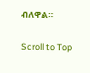ብለዋል።

Scroll to Top